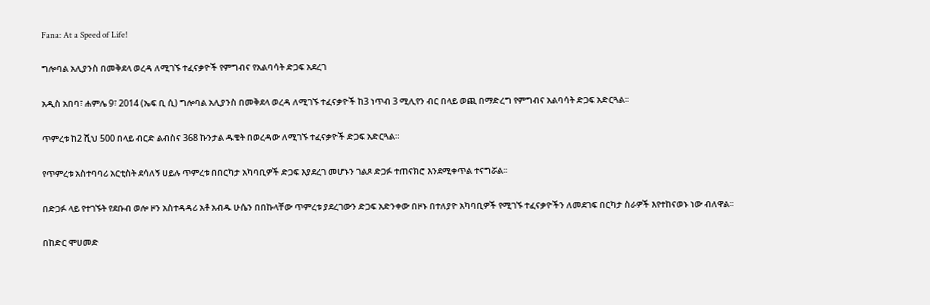Fana: At a Speed of Life!

ግሎባል አሊያንስ በመቅደላ ወረዳ ለሚገኙ ተፈናቃዮች የምግብና የአልባሳት ድጋፍ አደረገ

አዲስ አበባ፣ ሐምሌ 9፣ 2014 (ኤፍ ቢ ሲ) ግሎባል አሊያንስ በመቅደላ ወረዳ ለሚገኙ ተፈናቃዮች ከ3 ነጥብ 3 ሚሊየን ብር በላይ ወጪ በማድረግ የምግብና አልባሳት ድጋፍ አድርጓል፡፡

ጥምረቱ ከ2 ሺህ 500 በላይ ብርድ ልብስና 368 ኩንታል ዱቄት በወረዳው ለሚገኙ ተፈናቃዮች ድጋፍ አድርጓል።

የጥምረቱ አስተባባሪ አርቲስት ደሳለኝ ሀይሉ ጥምረቱ በበርካታ አካባቢዎች ድጋፍ እያደረገ መሆኑን ገልጾ ድጋፉ ተጠናክሮ እንደሚቀጥል ተናግሯል፡፡

በድጋፉ ላይ የተገኙት የደቡብ ወሎ ዞን አስተዳዳሪ አቶ አብዱ ሁሴን በበኩላቸው ጥምረቱ ያደረገውን ድጋፍ አድንቀው በዞኑ በተለያዮ አካባቢዎች የሚገኙ ተፈናቃዮችን ለመደገፍ በርካታ ስራዎች እየተከናወኑ ነው ብለዋል፡፡

በከድር ሞሀመድ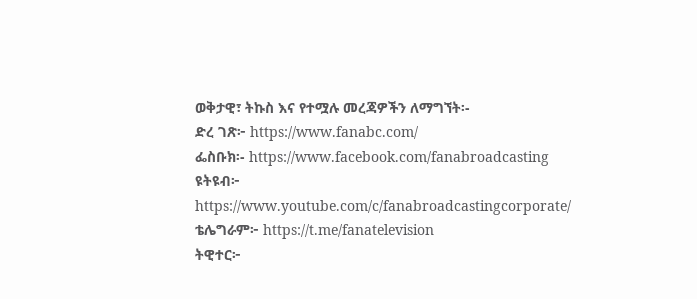ወቅታዊ፣ ትኩስ እና የተሟሉ መረጃዎችን ለማግኘት፡-
ድረ ገጽ፦ https://www.fanabc.com/
ፌስቡክ፡- https://www.facebook.com/fanabroadcasting
ዩትዩብ፦ https://www.youtube.com/c/fanabroadcastingcorporate/
ቴሌግራም፦ https://t.me/fanatelevision
ትዊተር፦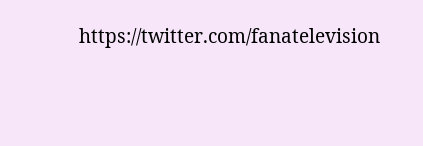https://twitter.com/fanatelevision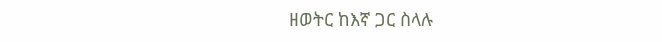ዘወትር ከእኛ ጋር ስላሉ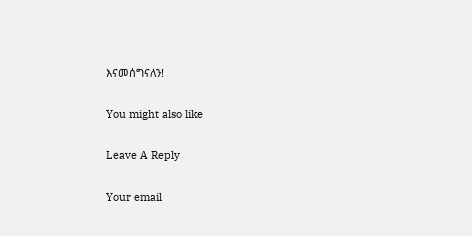እናመሰግናለን!

You might also like

Leave A Reply

Your email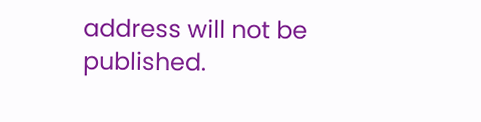address will not be published.